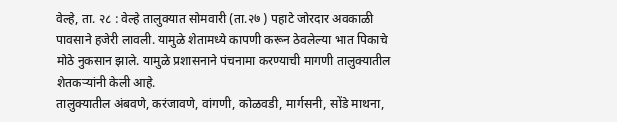वेल्हे, ता. २८ : वेल्हे तालुक्यात सोमवारी (ता.२७ ) पहाटे जोरदार अवकाळी पावसाने हजेरी लावली. यामुळे शेतामध्ये कापणी करून ठेवलेल्या भात पिकाचे मोठे नुकसान झाले. यामुळे प्रशासनाने पंचनामा करण्याची मागणी तालुक्यातील शेतकऱ्यांनी केली आहे.
तालुक्यातील अंबवणे, करंजावणे, वांगणी, कोळवडी, मार्गसनी, सोंडे माथना,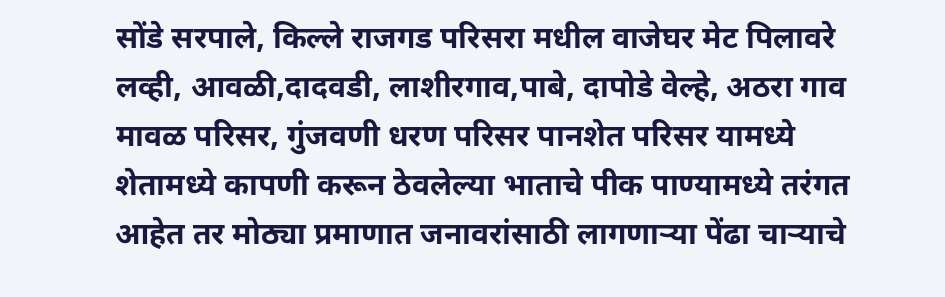सोंडे सरपाले, किल्ले राजगड परिसरा मधील वाजेघर मेट पिलावरे लव्ही, आवळी,दादवडी, लाशीरगाव,पाबे, दापोडे वेल्हे, अठरा गाव मावळ परिसर, गुंजवणी धरण परिसर पानशेत परिसर यामध्ये शेतामध्ये कापणी करून ठेवलेल्या भाताचे पीक पाण्यामध्ये तरंगत आहेत तर मोठ्या प्रमाणात जनावरांसाठी लागणाऱ्या पेंढा चाऱ्याचे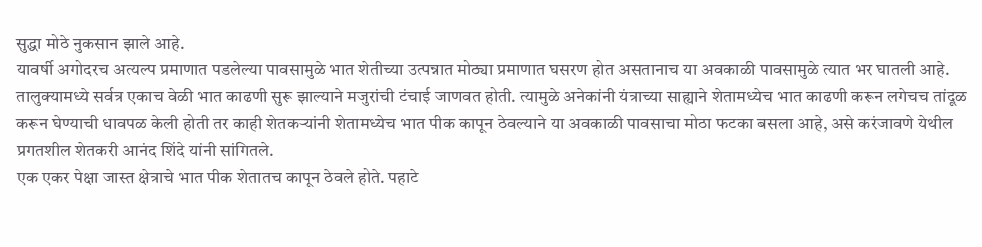सुद्धा मोठे नुकसान झाले आहे.
यावर्षी अगोदरच अत्यल्प प्रमाणात पडलेल्या पावसामुळे भात शेतीच्या उत्पन्नात मोठ्या प्रमाणात घसरण होत असतानाच या अवकाळी पावसामुळे त्यात भर घातली आहे.
तालुक्यामध्ये सर्वत्र एकाच वेळी भात काढणी सुरू झाल्याने मजुरांची टंचाई जाणवत होती. त्यामुळे अनेकांनी यंत्राच्या साह्याने शेतामध्येच भात काढणी करून लगेचच तांदूळ करून घेण्याची धावपळ केली होती तर काही शेतकऱ्यांनी शेतामध्येच भात पीक कापून ठेवल्याने या अवकाळी पावसाचा मोठा फटका बसला आहे, असे करंजावणे येथील प्रगतशील शेतकरी आनंद शिंदे यांनी सांगितले.
एक एकर पेक्षा जास्त क्षेत्राचे भात पीक शेतातच कापून ठेवले होते. पहाटे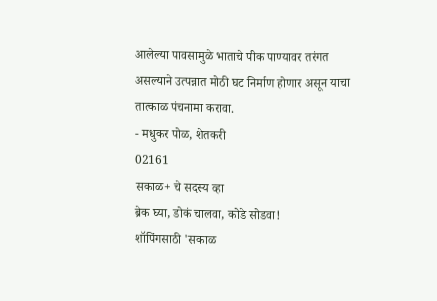आलेल्या पावसामुळे भाताचे पीक पाण्यावर तरंगत असल्याने उत्पन्नात मोठी घट निर्माण होणार असून याचा तात्काळ पंचनामा करावा.
- मधुकर पोळ, शेतकरी
02161
सकाळ+ चे सदस्य व्हा
ब्रेक घ्या, डोकं चालवा, कोडे सोडवा!
शॉपिंगसाठी 'सकाळ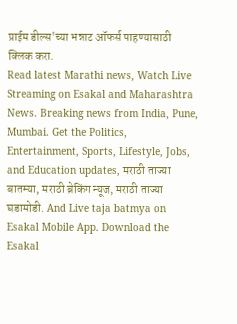प्राईम डील्स'च्या भन्नाट ऑफर्स पाहण्यासाठी क्लिक करा.
Read latest Marathi news, Watch Live Streaming on Esakal and Maharashtra News. Breaking news from India, Pune, Mumbai. Get the Politics, Entertainment, Sports, Lifestyle, Jobs, and Education updates, मराठी ताज्या बातम्या, मराठी ब्रेकिंग न्यूज, मराठी ताज्या घडामोडी. And Live taja batmya on Esakal Mobile App. Download the Esakal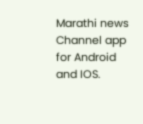Marathi news Channel app for Android and IOS.